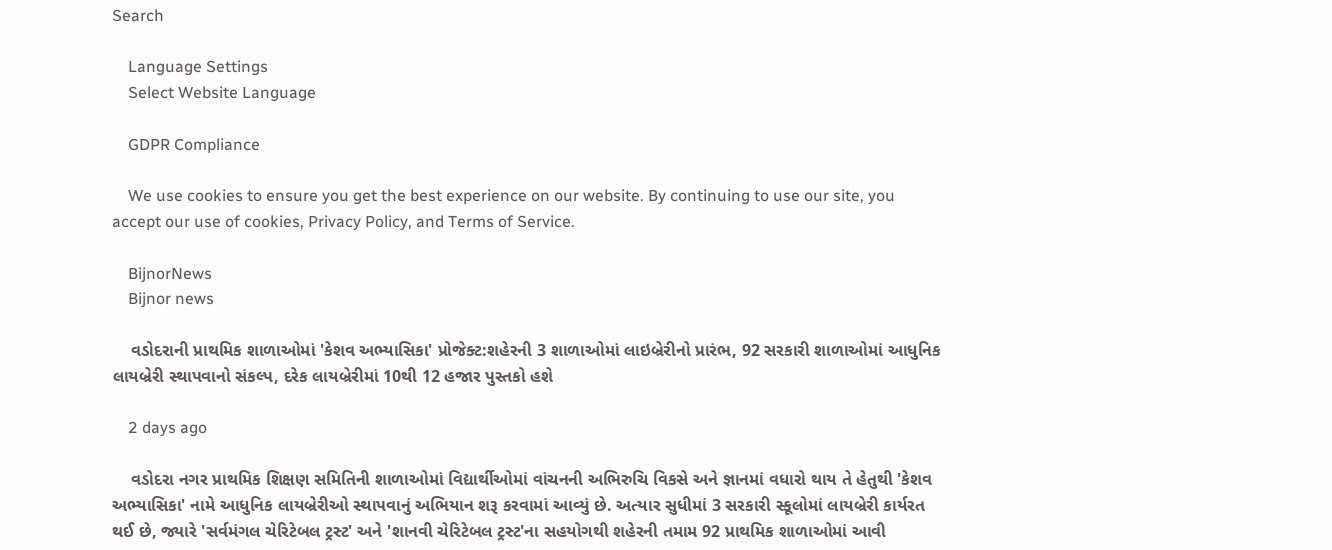Search

    Language Settings
    Select Website Language

    GDPR Compliance

    We use cookies to ensure you get the best experience on our website. By continuing to use our site, you accept our use of cookies, Privacy Policy, and Terms of Service.

    BijnorNews
    Bijnor news

    વડોદરાની પ્રાથમિક શાળાઓમાં 'કેશવ અભ્યાસિકા' પ્રોજેક્ટ:શહેરની 3 શાળાઓમાં લાઇબ્રેરીનો પ્રારંભ, 92 સરકારી શાળાઓમાં આધુનિક લાયબ્રેરી સ્થાપવાનો સંકલ્પ, દરેક લાયબ્રેરીમાં 10થી 12 હજાર પુસ્તકો હશે

    2 days ago

    વડોદરા નગર પ્રાથમિક શિક્ષણ સમિતિની શાળાઓમાં વિદ્યાર્થીઓમાં વાંચનની અભિરુચિ વિકસે અને જ્ઞાનમાં વધારો થાય તે હેતુથી 'કેશવ અભ્યાસિકા' નામે આધુનિક લાયબ્રેરીઓ સ્થાપવાનું અભિયાન શરૂ કરવામાં આવ્યું છે. અત્યાર સુધીમાં 3 સરકારી સ્કૂલોમાં લાયબ્રેરી કાર્યરત થઈ છે, જ્યારે 'સર્વમંગલ ચેરિટેબલ ટ્રસ્ટ' અને 'શાનવી ચેરિટેબલ ટ્રસ્ટ'ના સહયોગથી શહેરની તમામ 92 પ્રાથમિક શાળાઓમાં આવી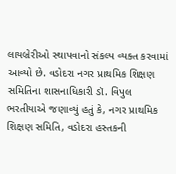લાયબ્રેરીઓ સ્થાપવાનો સંકલ્પ વ્યક્ત કરવામાં આવ્યો છે. વડોદરા નગર પ્રાથમિક શિક્ષણ સમિતિના શાસનાધિકારી ડૉ. વિપુલ ભરતીયાએ જણાવ્યું હતું કે, નગર પ્રાથમિક શિક્ષણ સમિતિ, વડોદરા હસ્તકની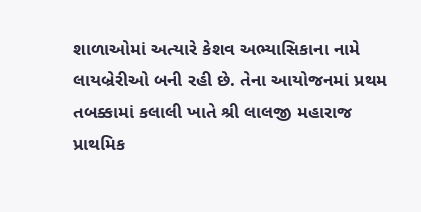શાળાઓમાં અત્યારે કેશવ અભ્યાસિકાના નામે લાયબ્રેરીઓ બની રહી છે. તેના આયોજનમાં પ્રથમ તબક્કામાં કલાલી ખાતે શ્રી લાલજી મહારાજ પ્રાથમિક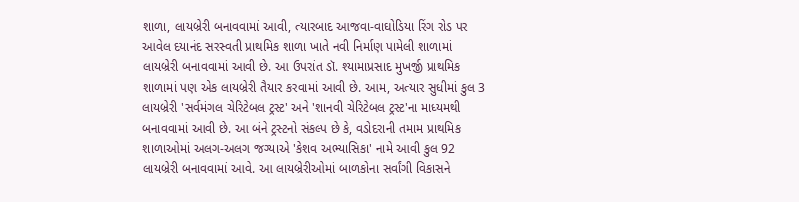શાળા, લાયબ્રેરી બનાવવામાં આવી, ત્યારબાદ આજવા-વાઘોડિયા રિંગ રોડ પર આવેલ દયાનંદ સરસ્વતી પ્રાથમિક શાળા ખાતે નવી નિર્માણ પામેલી શાળામાં લાયબ્રેરી બનાવવામાં આવી છે. આ ઉપરાંત ડૉ. શ્યામાપ્રસાદ મુખર્જી પ્રાથમિક શાળામાં પણ એક લાયબ્રેરી તૈયાર કરવામાં આવી છે. આમ, અત્યાર સુધીમાં કુલ 3 લાયબ્રેરી 'સર્વમંગલ ચેરિટેબલ ટ્રસ્ટ' અને 'શાનવી ચેરિટેબલ ટ્રસ્ટ'ના માધ્યમથી બનાવવામાં આવી છે. આ બંને ટ્રસ્ટનો સંકલ્પ છે કે, વડોદરાની તમામ પ્રાથમિક શાળાઓમાં અલગ-અલગ જગ્યાએ 'કેશવ અભ્યાસિકા' નામે આવી કુલ 92 લાયબ્રેરી બનાવવામાં આવે. આ લાયબ્રેરીઓમાં બાળકોના સર્વાંગી વિકાસને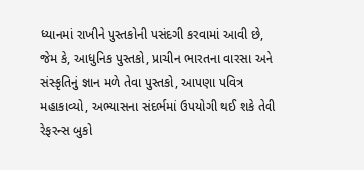ધ્યાનમાં રાખીને પુસ્તકોની પસંદગી કરવામાં આવી છે, જેમ કે, આધુનિક પુસ્તકો, પ્રાચીન ભારતના વારસા અને સંસ્કૃતિનું જ્ઞાન મળે તેવા પુસ્તકો, આપણા પવિત્ર મહાકાવ્યો, અભ્યાસના સંદર્ભમાં ઉપયોગી થઈ શકે તેવી રેફરન્સ બુકો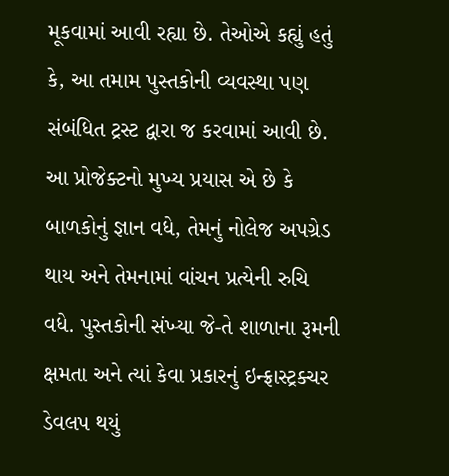મૂકવામાં આવી રહ્યા છે. તેઓએ કહ્યું હતું કે, આ તમામ પુસ્તકોની વ્યવસ્થા પણ સંબંધિત ટ્રસ્ટ દ્વારા જ કરવામાં આવી છે. આ પ્રોજેક્ટનો મુખ્ય પ્રયાસ એ છે કે બાળકોનું જ્ઞાન વધે, તેમનું નોલેજ અપગ્રેડ થાય અને તેમનામાં વાંચન પ્રત્યેની રુચિ વધે. પુસ્તકોની સંખ્યા જે-તે શાળાના રૂમની ક્ષમતા અને ત્યાં કેવા પ્રકારનું ઇન્ફ્રાસ્ટ્રક્ચર ડેવલપ થયું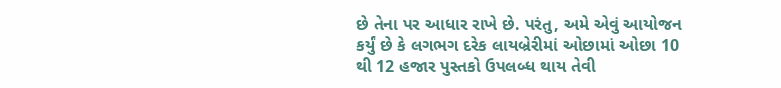છે તેના પર આધાર રાખે છે. પરંતુ, અમે એવું આયોજન કર્યું છે કે લગભગ દરેક લાયબ્રેરીમાં ઓછામાં ઓછા 10 થી 12 હજાર પુસ્તકો ઉપલબ્ધ થાય તેવી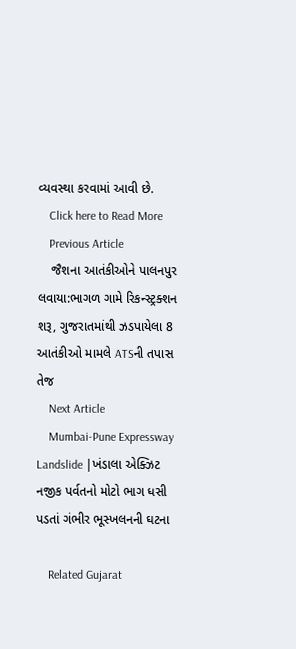વ્યવસ્થા કરવામાં આવી છે.
    Click here to Read More
    Previous Article
    જૈશના આતંકીઓને પાલનપુર લવાયા:ભાગળ ગામે રિકન્સ્ટ્રક્શન શરૂ, ગુજરાતમાંથી ઝડપાયેલા 8 આતંકીઓ મામલે ATSની તપાસ તેજ
    Next Article
    Mumbai-Pune Expressway Landslide |ખંડાલા એક્ઝિટ નજીક પર્વતનો મોટો ભાગ ધસી પડતાં ગંભીર ભૂસ્ખલનની ઘટના

    Related Gujarat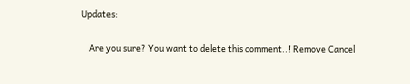Updates:

    Are you sure? You want to delete this comment..! Remove Cancel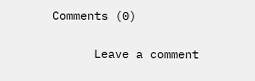Comments (0)

      Leave a comment